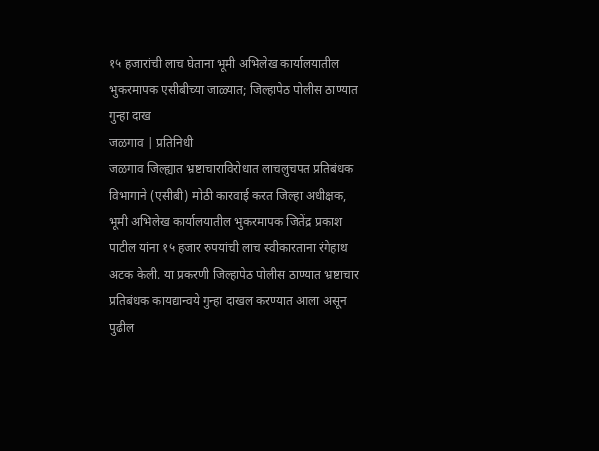१५ हजारांची लाच घेताना भूमी अभिलेख कार्यालयातील भुकरमापक एसीबीच्या जाळ्यात; जिल्हापेठ पोलीस ठाण्यात गुन्हा दाख
जळगाव | प्रतिनिधी
जळगाव जिल्ह्यात भ्रष्टाचाराविरोधात लाचलुचपत प्रतिबंधक विभागाने (एसीबी) मोठी कारवाई करत जिल्हा अधीक्षक, भूमी अभिलेख कार्यालयातील भुकरमापक जितेंद्र प्रकाश पाटील यांना १५ हजार रुपयांची लाच स्वीकारताना रंगेहाथ अटक केली. या प्रकरणी जिल्हापेठ पोलीस ठाण्यात भ्रष्टाचार प्रतिबंधक कायद्यान्वये गुन्हा दाखल करण्यात आला असून पुढील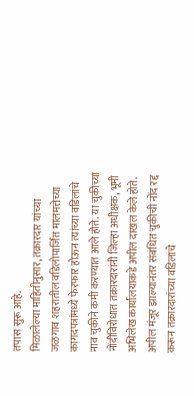तपास सुरू आहे.
मिळालेल्या माहितीनुसार, तक्रारदार यांच्या जळगाव शहरातील वडिलोपार्जित मालमत्तेच्या कागदपत्रांमध्ये फेरफार होऊन त्यांच्या वडिलांचे नाव चुकीने कमी करण्यात आले होते. या चुकीच्या नोंदीविरोधात तक्रारदारांनी जिल्हा अधीक्षक, भूमी अभिलेख कार्यालयाकडे अपील दाखल केले होते. अपील मंजूर झाल्यानंतर संबंधित चुकीची नोंद रद्द करून तक्रारदारांच्या वडिलांचे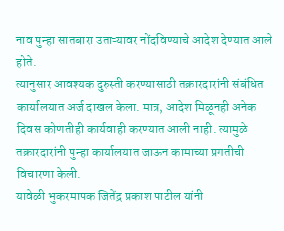नाव पुन्हा सातबारा उताऱ्यावर नोंदविण्याचे आदेश देण्यात आले होते.
त्यानुसार आवश्यक दुरुस्ती करण्यासाठी तक्रारदारांनी संबंधित कार्यालयात अर्ज दाखल केला. मात्र, आदेश मिळूनही अनेक दिवस कोणतीही कार्यवाही करण्यात आली नाही. त्यामुळे तक्रारदारांनी पुन्हा कार्यालयात जाऊन कामाच्या प्रगतीची विचारणा केली.
यावेळी भुकरमापक जितेंद्र प्रकाश पाटील यांनी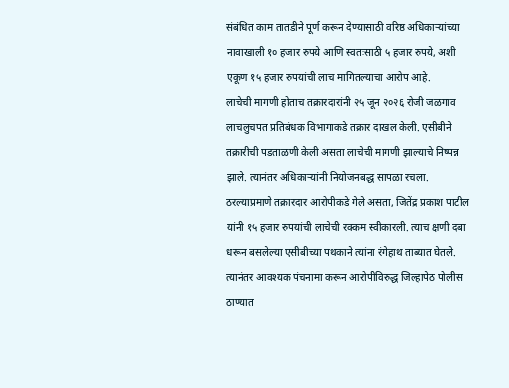संबंधित काम तातडीने पूर्ण करून देण्यासाठी वरिष्ठ अधिकाऱ्यांच्या नावाखाली १० हजार रुपये आणि स्वतःसाठी ५ हजार रुपये, अशी एकूण १५ हजार रुपयांची लाच मागितल्याचा आरोप आहे.
लाचेची मागणी होताच तक्रारदारांनी २५ जून २०२६ रोजी जळगाव लाचलुचपत प्रतिबंधक विभागाकडे तक्रार दाखल केली. एसीबीने तक्रारीची पडताळणी केली असता लाचेची मागणी झाल्याचे निष्पन्न झाले. त्यानंतर अधिकाऱ्यांनी नियोजनबद्ध सापळा रचला.
ठरल्याप्रमाणे तक्रारदार आरोपीकडे गेले असता, जितेंद्र प्रकाश पाटील यांनी १५ हजार रुपयांची लाचेची रक्कम स्वीकारली. त्याच क्षणी दबा धरून बसलेल्या एसीबीच्या पथकाने त्यांना रंगेहाथ ताब्यात घेतले. त्यानंतर आवश्यक पंचनामा करून आरोपीविरुद्ध जिल्हापेठ पोलीस ठाण्यात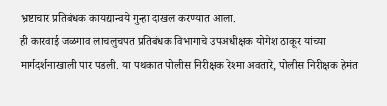भ्रष्टाचार प्रतिबंधक कायद्यान्वये गुन्हा दाखल करण्यात आला.
ही कारवाई जळगाव लाचलुचपत प्रतिबंधक विभागाचे उपअधीक्षक योगेश ठाकूर यांच्या मार्गदर्शनाखाली पार पडली. या पथकात पोलीस निरीक्षक रेश्मा अवतारे, पोलीस निरीक्षक हेमंत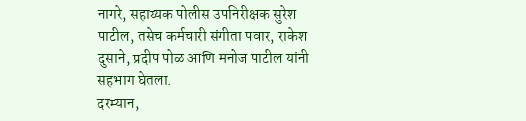नागरे, सहाय्यक पोलीस उपनिरीक्षक सुरेश पाटील, तसेच कर्मचारी संगीता पवार, राकेश दुसाने, प्रदीप पोळ आणि मनोज पाटील यांनी सहभाग घेतला.
दरम्यान,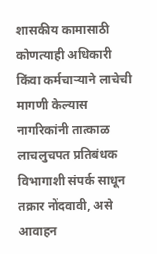शासकीय कामासाठी कोणत्याही अधिकारी किंवा कर्मचाऱ्याने लाचेची मागणी केल्यास नागरिकांनी तात्काळ लाचलुचपत प्रतिबंधक विभागाशी संपर्क साधून तक्रार नोंदवावी, असे आवाहन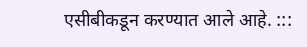एसीबीकडून करण्यात आले आहे. :::